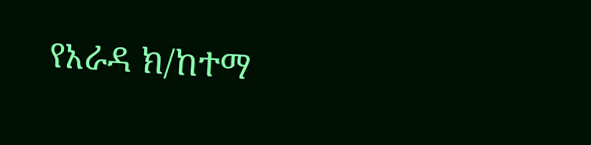የአራዳ ክ/ከተማ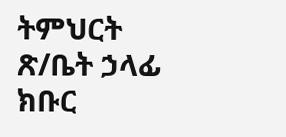ትምህርት ጽ/ቤት ኃላፊ ክቡር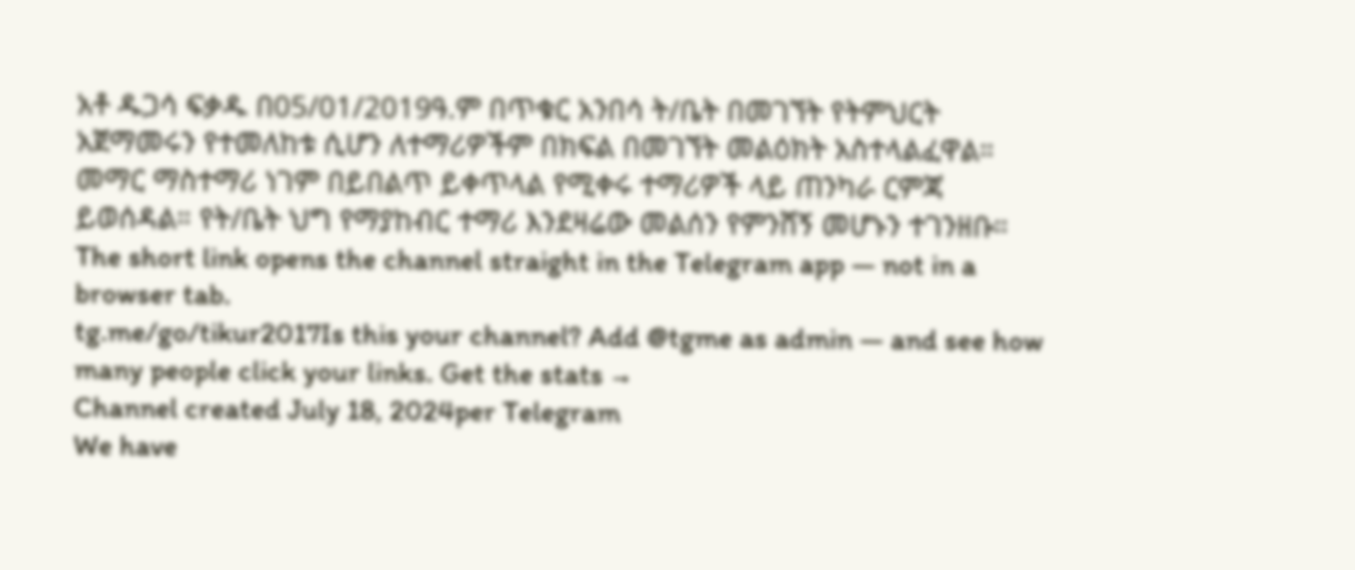አቶ ዱጋሳ ፍቃዱ በ05/01/2019ዓ.ም በጥቁር አንበሳ ት/ቤት በመገኘት የትምህርት አጀማመሩን የተመለከቱ ሲሆን ለተማሪዎችም በክፍል በመገኘት መልዕክት አስተላልፈዋል።
መማር ማስተማሪ ነገም በይበልጥ ይቀጥላል የሚቀሩ ተማሪዎች ላይ ጠንካራ ርምጃ ይወሰዳል። የት/ቤት ህግ የማያከብር ተማሪ እንደዛሬው መልሰን የምንሸኝ መሆኑን ተገንዘቡ።
The short link opens the channel straight in the Telegram app — not in a browser tab.
tg.me/go/tikur2017Is this your channel? Add @tgme as admin — and see how many people click your links. Get the stats →
Channel created July 18, 2024per Telegram
We have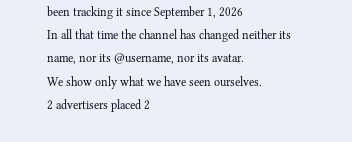been tracking it since September 1, 2026
In all that time the channel has changed neither its name, nor its @username, nor its avatar.
We show only what we have seen ourselves.
2 advertisers placed 2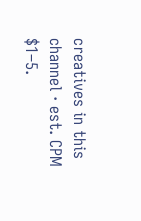creatives in this channel · est. CPM $1–5.